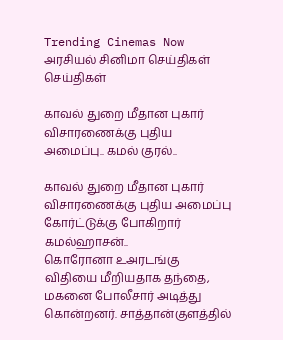Trending Cinemas Now
அரசியல் சினிமா செய்திகள் செய்திகள்

காவல் துறை மீதான புகார் விசாரணைக்கு புதிய அமைப்பு.. கமல் குரல்..

காவல் துறை மீதான புகார் விசாரணைக்கு புதிய அமைப்பு
கோர்ட்டுக்கு போகிறார் கமல்ஹாசன்..
கொரோனா உஅரடங்கு விதியை மீறியதாக தந்தை, மகனை போலீசார் அடித்து கொன்றனர். சாத்தான்குளத்தில்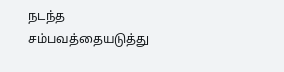நடந்த சம்பவத்தையடுத்து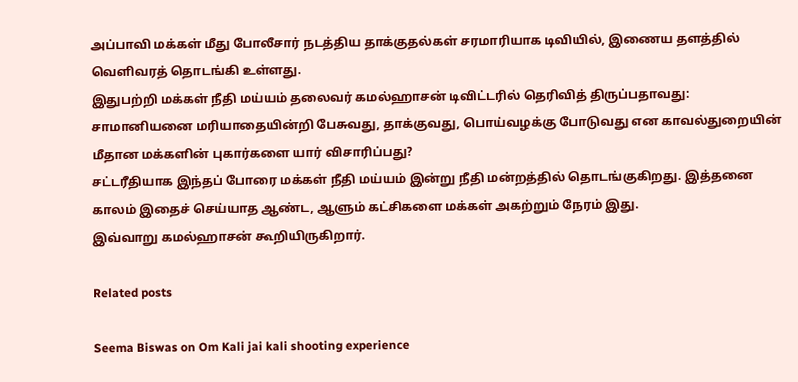அப்பாவி மக்கள் மீது போலீசார் நடத்திய தாக்குதல்கள் சரமாரியாக டிவியில், இணைய தளத்தில் வெளிவரத் தொடங்கி உள்ளது.
இதுபற்றி மக்கள் நீதி மய்யம் தலைவர் கமல்ஹாசன் டிவிட்டரில் தெரிவித் திருப்பதாவது:
சாமானியனை மரியாதையின்றி பேசுவது, தாக்குவது, பொய்வழக்கு போடுவது என காவல்துறையின் மீதான மக்களின் புகார்களை யார் விசாரிப்பது?
சட்டரீதியாக இந்தப் போரை மக்கள் நீதி மய்யம் இன்று நீதி மன்றத்தில் தொடங்குகிறது. இத்தனை காலம் இதைச் செய்யாத ஆண்ட, ஆளும் கட்சிகளை மக்கள் அகற்றும் நேரம் இது.
இவ்வாறு கமல்ஹாசன் கூறியிருகிறார்.

Related posts

Seema Biswas on Om Kali jai kali shooting experience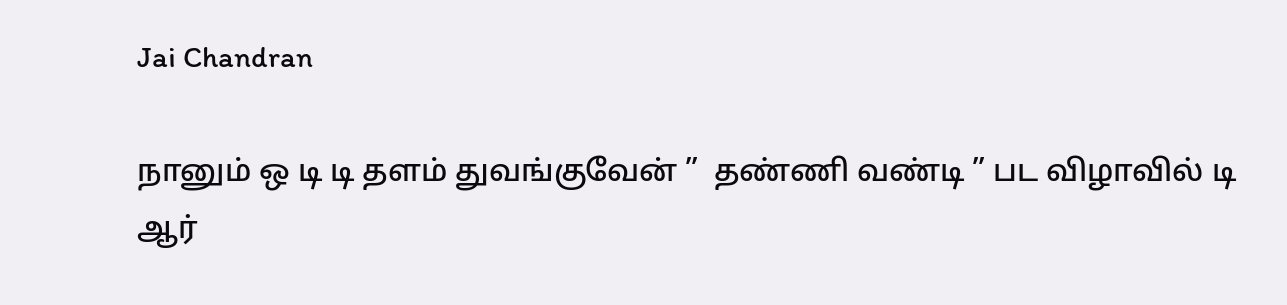Jai Chandran

நானும் ஒ டி டி தளம் துவங்குவேன் ”  தண்ணி வண்டி ” பட விழாவில் டி ஆர்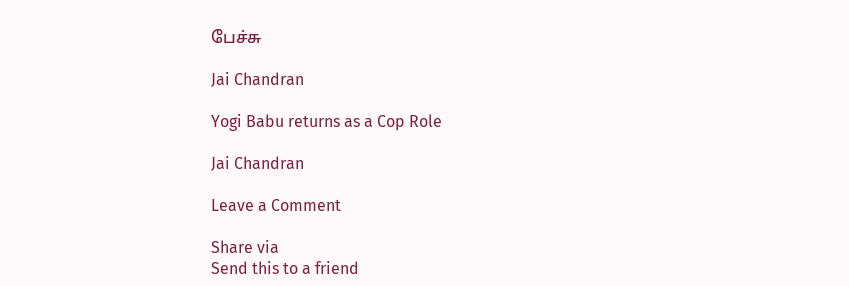பேச்சு

Jai Chandran

Yogi Babu returns as a Cop Role

Jai Chandran

Leave a Comment

Share via
Send this to a friend